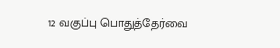12 வகுப்பு பொதுத்தேர்வை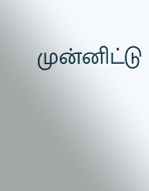முன்னிட்டு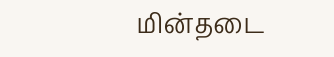மின்தடை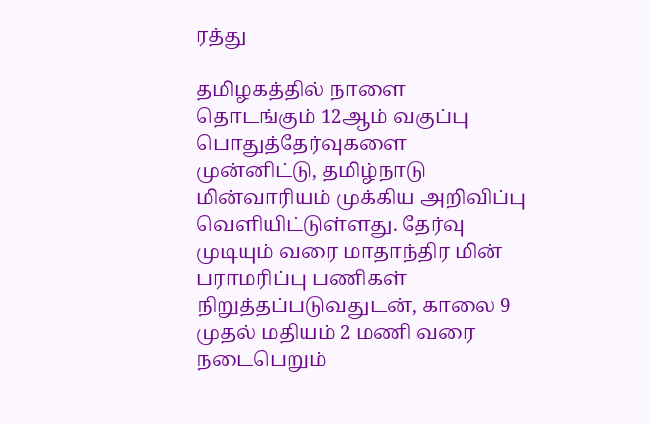ரத்து

தமிழகத்தில் நாளை தொடங்கும் 12ஆம் வகுப்பு பொதுத்தேர்வுகளை முன்னிட்டு, தமிழ்நாடு மின்வாரியம் முக்கிய அறிவிப்பு வெளியிட்டுள்ளது. தேர்வு முடியும் வரை மாதாந்திர மின் பராமரிப்பு பணிகள் நிறுத்தப்படுவதுடன், காலை 9 முதல் மதியம் 2 மணி வரை நடைபெறும்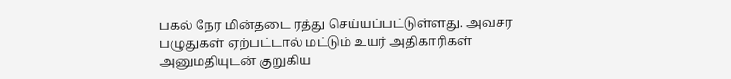பகல் நேர மின்தடை ரத்து செய்யப்பட்டுள்ளது. அவசர பழுதுகள் ஏற்பட்டால் மட்டும் உயர் அதிகாரிகள் அனுமதியுடன் குறுகிய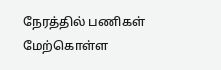நேரத்தில் பணிகள் மேற்கொள்ள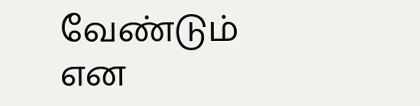வேண்டும் என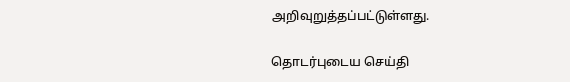அறிவுறுத்தப்பட்டுள்ளது.

தொடர்புடைய செய்தி